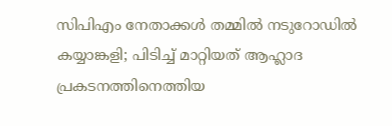സിപിഎം നേതാക്കൾ തമ്മിൽ നടുറോഡിൽ കയ്യാങ്കളി; പിടിച്ച് മാറ്റിയത് ആഹ്ലാദ പ്രകടനത്തിനെത്തിയ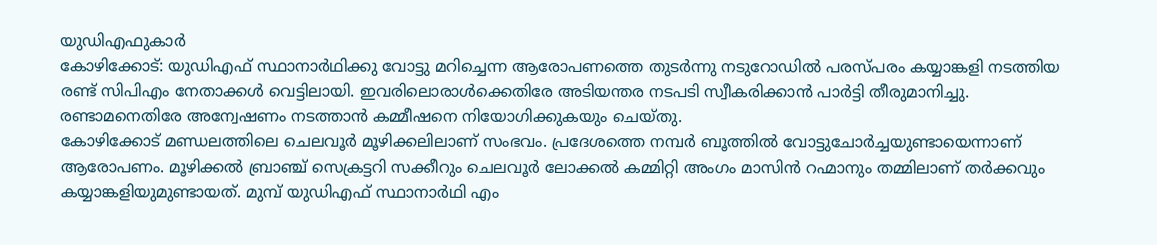യുഡിഎഫുകാർ
കോഴിക്കോട്: യുഡിഎഫ് സ്ഥാനാർഥിക്കു വോട്ടു മറിച്ചെന്ന ആരോപണത്തെ തുടർന്നു നടുറോഡിൽ പരസ്പരം കയ്യാങ്കളി നടത്തിയ രണ്ട് സിപിഎം നേതാക്കൾ വെട്ടിലായി. ഇവരിലൊരാൾക്കെതിരേ അടിയന്തര നടപടി സ്വീകരിക്കാൻ പാർട്ടി തീരുമാനിച്ചു. രണ്ടാമനെതിരേ അന്വേഷണം നടത്താൻ കമ്മീഷനെ നിയോഗിക്കുകയും ചെയ്തു.
കോഴിക്കോട് മണ്ഡലത്തിലെ ചെലവൂർ മൂഴിക്കലിലാണ് സംഭവം. പ്രദേശത്തെ നമ്പർ ബൂത്തിൽ വോട്ടുചോർച്ചയുണ്ടായെന്നാണ് ആരോപണം. മൂഴിക്കൽ ബ്രാഞ്ച് സെക്രട്ടറി സക്കീറും ചെലവൂർ ലോക്കൽ കമ്മിറ്റി അംഗം മാസിൻ റഹ്മാനും തമ്മിലാണ് തർക്കവും കയ്യാങ്കളിയുമുണ്ടായത്. മുമ്പ് യുഡിഎഫ് സ്ഥാനാർഥി എം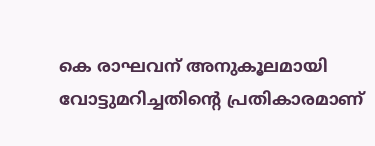കെ രാഘവന് അനുകൂലമായി വോട്ടുമറിച്ചതിന്റെ പ്രതികാരമാണ്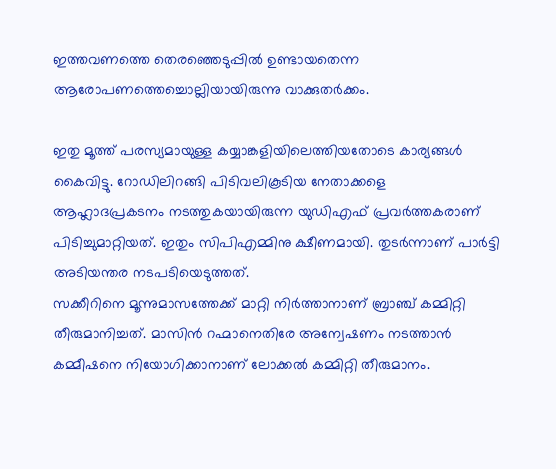ഇത്തവണത്തെ തെരഞ്ഞെടുപ്പിൽ ഉണ്ടായതെന്ന ആരോപണത്തെച്ചൊല്ലിയായിരുന്നു വാക്കുതർക്കം.

ഇതു മൂത്ത് പരസ്യമായുള്ള കയ്യാങ്കളിയിലെത്തിയതോടെ കാര്യങ്ങൾ കൈവിട്ടു. റോഡിലിറങ്ങി പിടിവലികൂടിയ നേതാക്കളെ ആഹ്ലാദപ്രകടനം നടത്തുകയായിരുന്ന യുഡിഎഫ് പ്രവർത്തകരാണ് പിടിച്ചുമാറ്റിയത്. ഇതും സിപിഎമ്മിനു ക്ഷീണമായി. തുടർന്നാണ് പാർട്ടി അടിയന്തര നടപടിയെടുത്തത്.
സക്കീറിനെ മൂന്നുമാസത്തേക്ക് മാറ്റി നിർത്താനാണ് ബ്രാഞ്ച് കമ്മിറ്റി തീരുമാനിച്ചത്. മാസിൻ റഹ്മാനെതിരേ അന്വേഷണം നടത്താൻ കമ്മീഷനെ നിയോഗിക്കാനാണ് ലോക്കൽ കമ്മിറ്റി തീരുമാനം.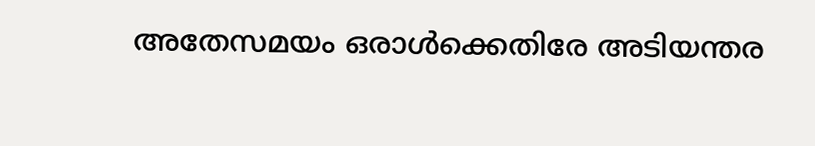അതേസമയം ഒരാൾക്കെതിരേ അടിയന്തര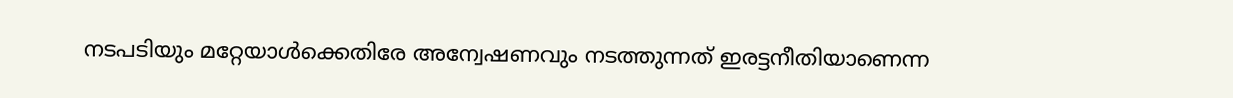നടപടിയും മറ്റേയാൾക്കെതിരേ അന്വേഷണവും നടത്തുന്നത് ഇരട്ടനീതിയാണെന്ന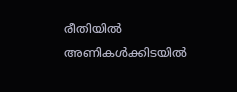രീതിയിൽ അണികൾക്കിടയിൽ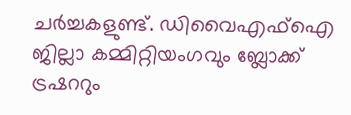ചർച്ചകളുണ്ട്. ഡിവൈഎഫ്ഐ ജില്ലാ കമ്മിറ്റിയംഗവും ബ്ലോക്ക് ട്രഷററും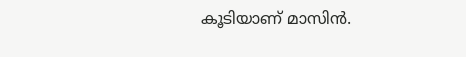കൂടിയാണ് മാസിൻ.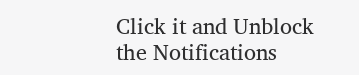Click it and Unblock the Notifications